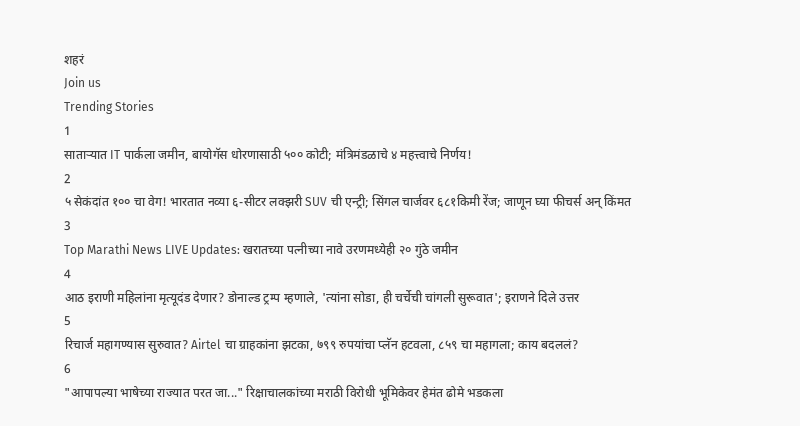शहरं
Join us
Trending Stories
1
साताऱ्यात IT पार्कला जमीन, बायोगॅस धोरणासाठी ५०० कोटी; मंत्रिमंडळाचे ४ महत्त्वाचे निर्णय!
2
५ सेकंदांत १०० चा वेग! भारतात नव्या ६-सीटर लक्झरी SUV ची एन्ट्री; सिंगल चार्जवर ६८१किमी रेंज; जाणून घ्या फीचर्स अन् किंमत
3
Top Marathi News LIVE Updates: खरातच्या पत्नीच्या नावे उरणमध्येही २० गुंठे जमीन
4
आठ इराणी महिलांना मृत्यूदंड देणार? डोनाल्ड ट्रम्प म्हणाले, 'त्यांना सोडा, ही चर्चेची चांगली सुरूवात'; इराणने दिले उत्तर
5
रिचार्ज महागण्यास सुरुवात? Airtel चा ग्राहकांना झटका, ७९९ रुपयांचा प्लॅन हटवला, ८५९ चा महागला; काय बदललं?
6
"आपापल्या भाषेच्या राज्यात परत जा..." रिक्षाचालकांच्या मराठी विरोधी भूमिकेवर हेमंत ढोमे भडकला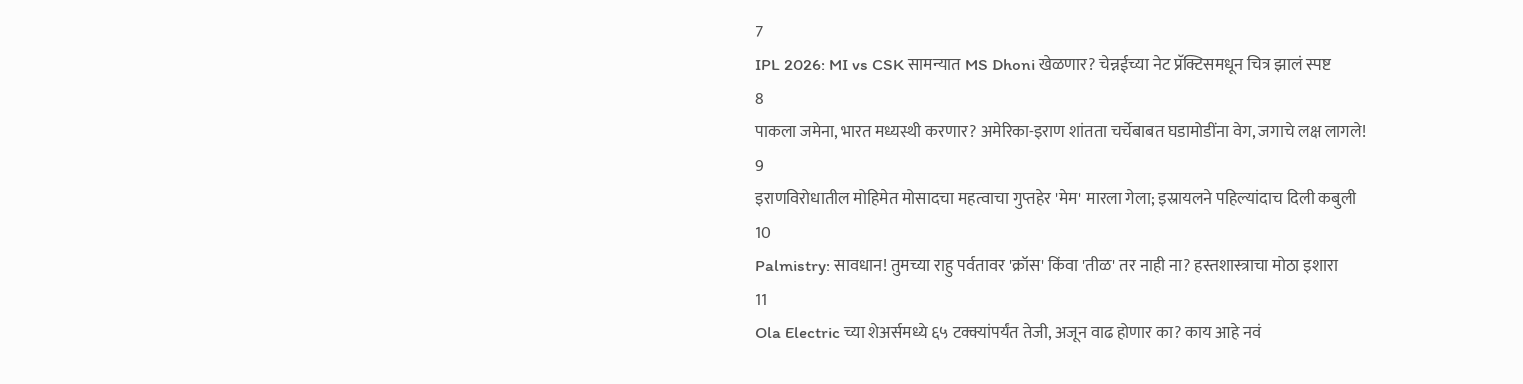7
IPL 2026: MI vs CSK सामन्यात MS Dhoni खेळणार? चेन्नईच्या नेट प्रॅक्टिसमधून चित्र झालं स्पष्ट
8
पाकला जमेना, भारत मध्यस्थी करणार? अमेरिका-इराण शांतता चर्चेबाबत घडामोडींना वेग, जगाचे लक्ष लागले!
9
इराणविरोधातील मोहिमेत मोसादचा महत्वाचा गुप्तहेर 'मेम' मारला गेला; इस्रायलने पहिल्यांदाच दिली कबुली
10
Palmistry: सावधान! तुमच्या राहु पर्वतावर 'क्रॉस' किंवा 'तीळ' तर नाही ना? हस्तशास्त्राचा मोठा इशारा
11
Ola Electric च्या शेअर्समध्ये ६५ टक्क्यांपर्यंत तेजी, अजून वाढ होणार का? काय आहे नवं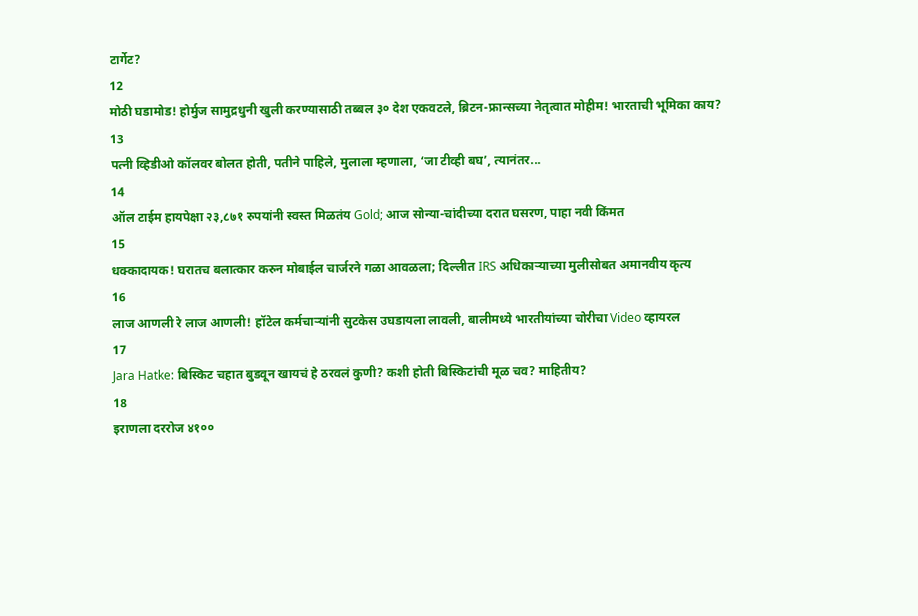टार्गेट?
12
मोठी घडामोड! होर्मुज सामुद्रधुनी खुली करण्यासाठी तब्बल ३० देश एकवटले, ब्रिटन-फ्रान्सच्या नेतृत्वात मोहीम! भारताची भूमिका काय?
13
पत्नी व्हिडीओ कॉलवर बोलत होती, पतीने पाहिले, मुलाला म्हणाला, ‘जा टीव्ही बघ’, त्यानंतर...
14
ऑल टाईम हायपेक्षा २३,८७१ रुपयांनी स्वस्त मिळतंय Gold; आज सोन्या-चांदीच्या दरात घसरण, पाहा नवी किंमत
15
धक्कादायक! घरातच बलात्कार करुन मोबाईल चार्जरने गळा आवळला; दिल्लीत IRS अधिकाऱ्याच्या मुलीसोबत अमानवीय कृत्य
16
लाज आणली रे लाज आणली! हॉटेल कर्मचाऱ्यांनी सुटकेस उघडायला लावली, बालीमध्ये भारतीयांच्या चोरीचा Video व्हायरल
17
Jara Hatke: बिस्किट चहात बुडवून खायचं हे ठरवलं कुणी? कशी होती बिस्किटांची मूळ चव? माहितीय?
18
इराणला दररोज ४१००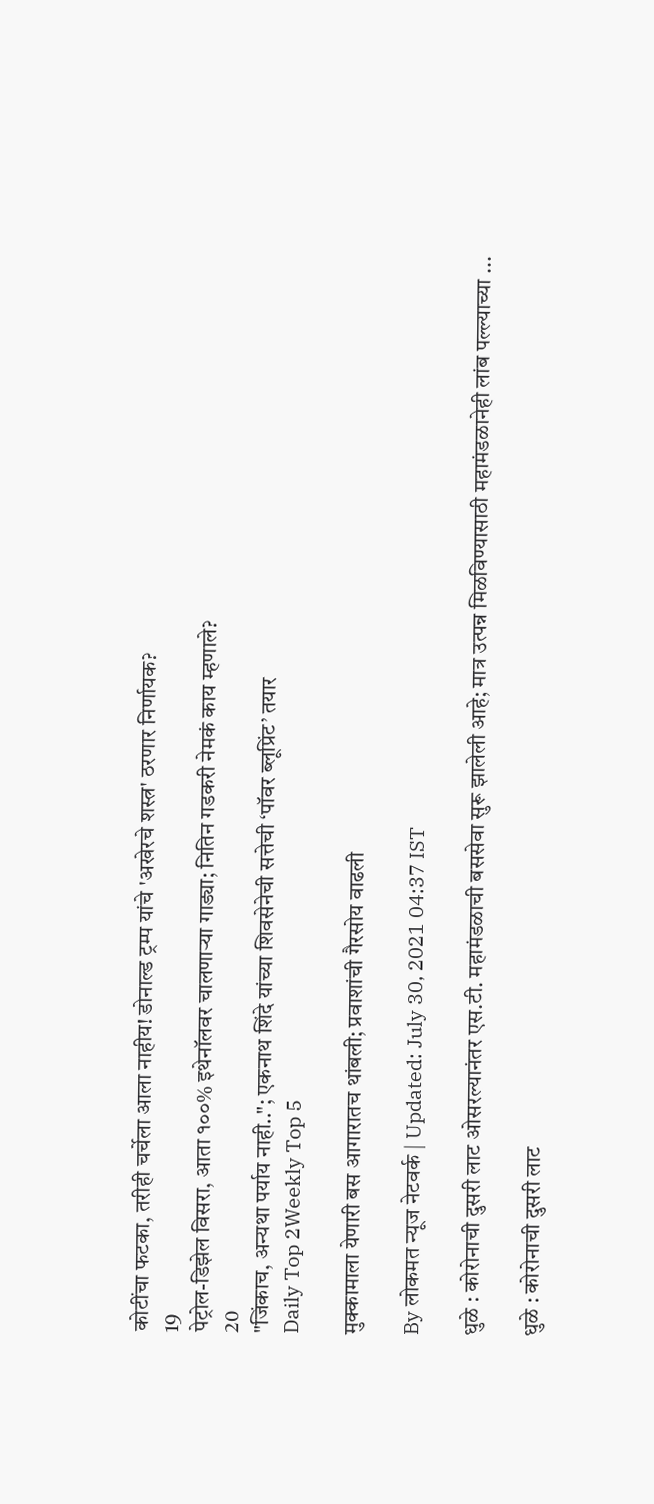कोटींचा फटका, तरीही चर्चेला आला नाहीय! डोनाल्ड ट्रम्प यांचे 'अखेरचे शस्त्र' ठरणार निर्णायक?
19
पेट्रोल-डिझेल विसरा, आता १००% इथेनॉलवर चालणाऱ्या गाड्या; नितिन गडकरी नेमकं काय म्हणाले?
20
"जिंकाच, अन्यथा पर्याय नाही.."; एकनाथ शिंदे यांच्या शिवसेनेची सत्तेची ‘पॉवर ब्लूप्रिंट’ तयार
Daily Top 2Weekly Top 5

मुक्कामाला येणारी बस आगारातच थांबली; प्रवाशांची गैरसोय वाढली

By लोकमत न्यूज नेटवर्क | Updated: July 30, 2021 04:37 IST

धुळे : कोरोनाची दुसरी लाट ओसरल्यानंतर एस.टी. महामंडळाची बससेवा सुरू झालेली आहे; मात्र उत्पन्न मिळविण्यासाठी महामंडळानेही लांब पल्ल्याच्या ...

धुळे : कोरोनाची दुसरी लाट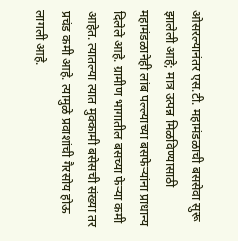ओसरल्यानंतर एस.टी. महामंडळाची बससेवा सुरू झालेली आहे; मात्र उत्पन्न मिळविण्यासाठी महामंडळानेही लांब पल्ल्याच्या बसफेऱ्यांना प्राधान्य दिलेले आहे. ग्रामीण भागातील बसच्या फेऱ्या कमी आहेत. त्यातल्या त्यात मुक्कामी बसेसची संख्या तर प्रचंड कमी आहे. त्यामुळे प्रवाशांची गैरसोय होऊ लागली आहे.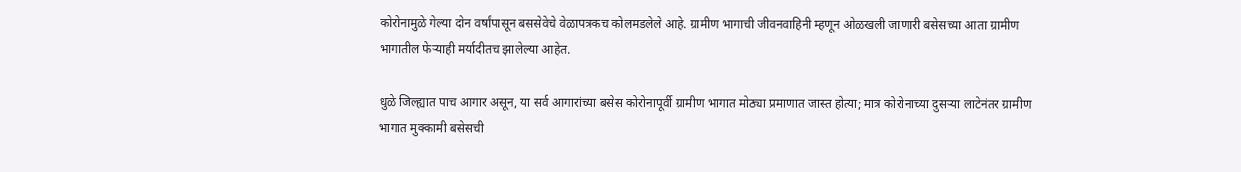कोरोनामुळे गेल्या दोन वर्षांपासून बससेवेचे वेळापत्रकच कोलमडलेले आहे. ग्रामीण भागाची जीवनवाहिनी म्हणून ओळखली जाणारी बसेसच्या आता ग्रामीण भागातील फेऱ्याही मर्यादीतच झालेल्या आहेत.

धुळे जिल्ह्यात पाच आगार असून, या सर्व आगारांच्या बसेस कोरोनापूर्वी ग्रामीण भागात मोठ्या प्रमाणात जास्त होत्या; मात्र कोरोनाच्या दुसऱ्या लाटेनंतर ग्रामीण भागात मुक्कामी बसेसची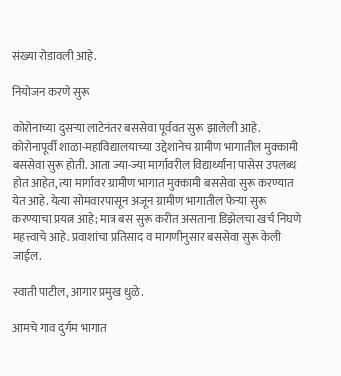संख्या रोडावली आहे.

नियोजन करणे सुरू

कोरोनाच्या दुसऱ्या लाटेनंतर बससेवा पूर्ववत सुरू झालेली आहे. कोरोनापूर्वी शाळा-महाविद्यालयाच्या उद्देशानेच ग्रामीण भागातील मुक्कामी बससेवा सुरू होती. आता ज्या-ज्या मार्गावरील विद्यार्थ्यांना पासेस उपलब्ध होत आहेत, त्या मार्गावर ग्रामीण भागात मुक्कामी बससेवा सुरू करण्यात येत आहे. येत्या सोमवारपासून अजून ग्रामीण भागातील फेऱ्या सुरू करण्याचा प्रयत्न आहे; मात्र बस सुरू करीत असताना डिझेलचा खर्च निघणे महत्त्वाचे आहे. प्रवाशांचा प्रतिसाद व मागणीनुसार बससेवा सुरू केली जाईल.

स्वाती पाटील, आगार प्रमुख धुळे.

आमचे गाव दुर्गम भागात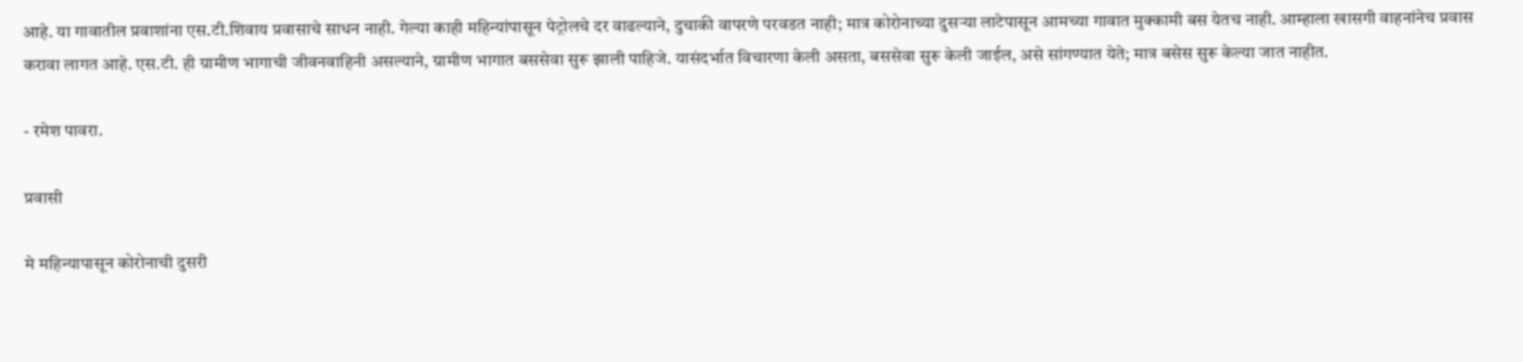आहे. या गावातील प्रवाशांना एस.टी.शिवाय प्रवासाचे साधन नाही. गेल्या काही महिन्यांपासून पेट्रोलचे दर वाढल्याने, दुचाकी वापरणे परवडत नाही; मात्र कोरोनाच्या दुसऱ्या लाटेपासून आमच्या गावात मुक्कामी बस येतच नाही. आम्हाला खासगी वाहनांनेच प्रवास करावा लागत आहे. एस.टी. ही ग्रामीण भागाची जीवनवाहिनी असल्याने, ग्रामीण भागात बससेवा सुरू झाली पाहिजे. यासंदर्भात विचारणा केली असता, बससेवा सुरू केली जाईल, असे सांगण्यात येते; मात्र बसेस सुरू केल्या जात नाहीत.

- रमेश पावरा.

प्रवासी

मे महिन्यापासून कोरोनाची दुसरी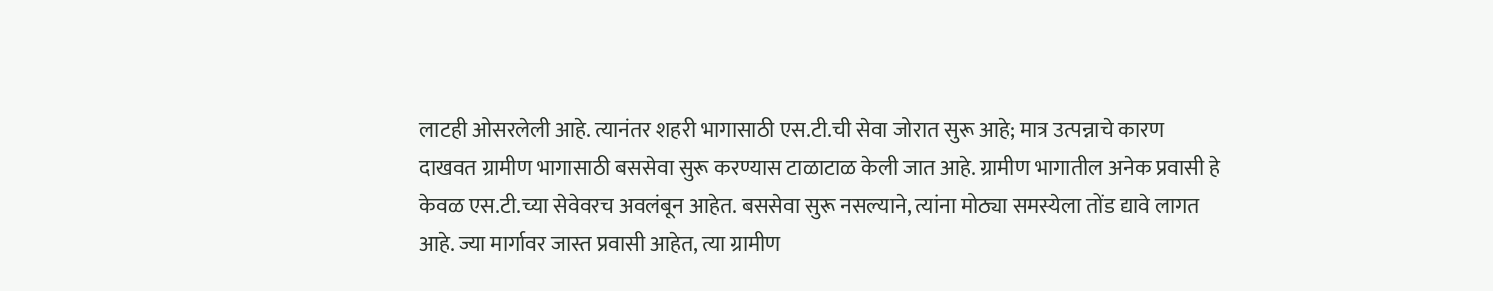लाटही ओसरलेली आहे. त्यानंतर शहरी भागासाठी एस.टी.ची सेवा जोरात सुरू आहे; मात्र उत्पन्नाचे कारण दाखवत ग्रामीण भागासाठी बससेवा सुरू करण्यास टाळाटाळ केली जात आहे. ग्रामीण भागातील अनेक प्रवासी हे केवळ एस.टी.च्या सेवेवरच अवलंबून आहेत. बससेवा सुरू नसल्याने, त्यांना मोठ्या समस्येला तोंड द्यावे लागत आहे. ज्या मार्गावर जास्त प्रवासी आहेत, त्या ग्रामीण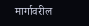मार्गावरील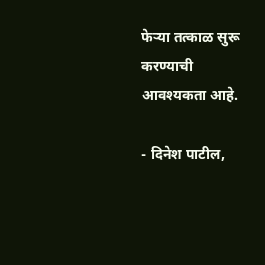फेऱ्या तत्काळ सुरू करण्याची आवश्यकता आहे.

- दिनेश पाटील,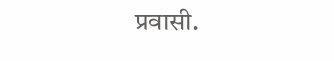प्रवासी.